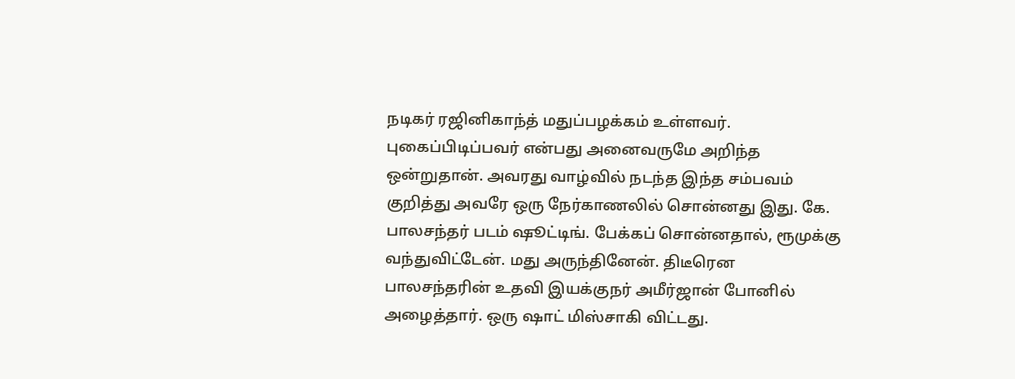நடிகர் ரஜினிகாந்த் மதுப்பழக்கம் உள்ளவர். புகைப்பிடிப்பவர் என்பது அனைவருமே அறிந்த ஒன்றுதான். அவரது வாழ்வில் நடந்த இந்த சம்பவம் குறித்து அவரே ஒரு நேர்காணலில் சொன்னது இது. கே. பாலசந்தர் படம் ஷூட்டிங். பேக்கப் சொன்னதால், ரூமுக்கு வந்துவிட்டேன். மது அருந்தினேன். திடீரென பாலசந்தரின் உதவி இயக்குநர் அமீர்ஜான் போனில் அழைத்தார். ஒரு ஷாட் மிஸ்சாகி விட்டது.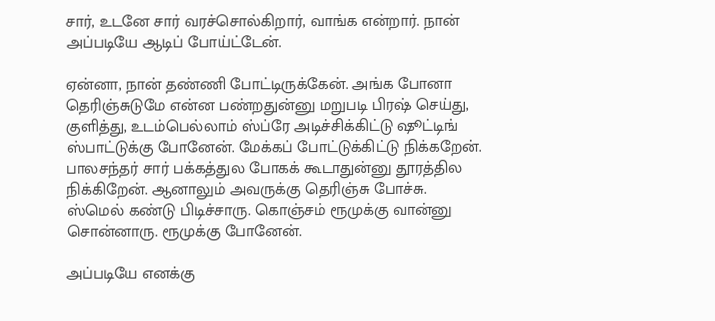சார், உடனே சார் வரச்சொல்கிறார், வாங்க என்றார். நான் அப்படியே ஆடிப் போய்ட்டேன்.

ஏன்னா, நான் தண்ணி போட்டிருக்கேன். அங்க போனா தெரிஞ்சுடுமே என்ன பண்றதுன்னு மறுபடி பிரஷ் செய்து, குளித்து, உடம்பெல்லாம் ஸ்ப்ரே அடிச்சிக்கிட்டு ஷூட்டிங் ஸ்பாட்டுக்கு போனேன். மேக்கப் போட்டுக்கிட்டு நிக்கறேன். பாலசந்தர் சார் பக்கத்துல போகக் கூடாதுன்னு தூரத்தில நிக்கிறேன். ஆனாலும் அவருக்கு தெரிஞ்சு போச்சு. ஸ்மெல் கண்டு பிடிச்சாரு. கொஞ்சம் ரூமுக்கு வான்னு சொன்னாரு. ரூமுக்கு போனேன்.

அப்படியே எனக்கு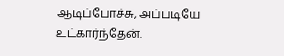ஆடிப்போச்சு, அப்படியே உட்கார்ந்தேன்.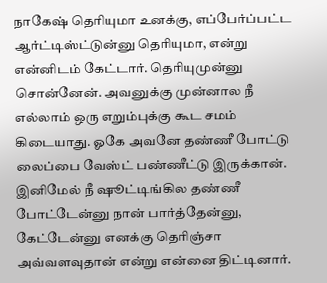நாகேஷ் தெரியுமா உனக்கு, எப்பேர்ப்பட்ட ஆர்ட்டிஸ்ட்டுன்னு தெரியுமா, என்று என்னிடம் கேட்டார். தெரியுமுன்னு சொன்னேன். அவனுக்கு முன்னால நீ எல்லாம் ஒரு எறும்புக்கு கூட சமம் கிடையாது. ஓகே அவனே தண்ணீ போட்டு லைப்பை வேஸ்ட் பண்ணீட்டு இருக்கான். இனிமேல் நீ ஷூட்டிங்கில தண்ணீ போட்டேன்னு நான் பார்த்தேன்னு, கேட்டேன்னு எனக்கு தெரிஞ்சா அவ்வளவுதான் என்று என்னை திட்டினார்.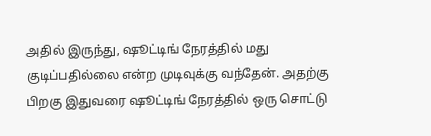அதில் இருந்து, ஷூட்டிங் நேரத்தில் மது குடிப்பதில்லை என்ற முடிவுக்கு வந்தேன். அதற்கு பிறகு இதுவரை ஷூட்டிங் நேரத்தில் ஒரு சொட்டு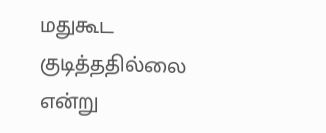மதுகூட குடித்ததில்லை என்று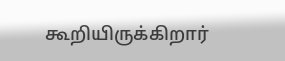கூறியிருக்கிறார்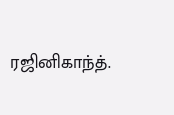ரஜினிகாந்த்.